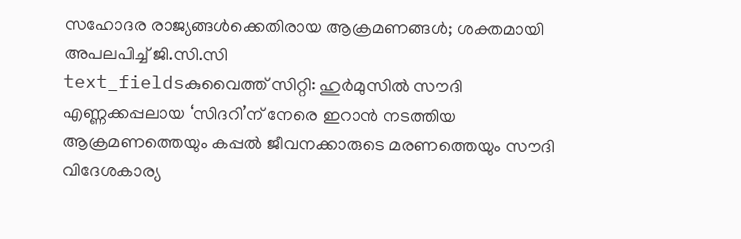സഹോദര രാജ്യങ്ങൾക്കെതിരായ ആക്രമണങ്ങൾ; ശക്തമായി അപലപിച്ച് ജി.സി.സി
text_fieldsകുവൈത്ത് സിറ്റി: ഹുർമുസിൽ സൗദി എണ്ണക്കപ്പലായ ‘സിദറി’ന് നേരെ ഇറാൻ നടത്തിയ ആക്രമണത്തെയും കപ്പൽ ജീവനക്കാരുടെ മരണത്തെയും സൗദി വിദേശകാര്യ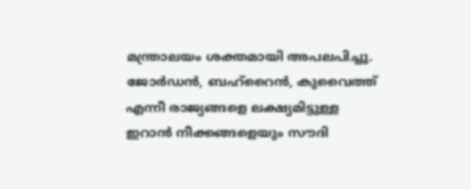മന്ത്രാലയം ശക്തമായി അപലപിച്ചു.
ജോർഡൻ, ബഹ്റൈൻ, കുവൈത്ത് എന്നീ രാജ്യങ്ങളെ ലക്ഷ്യമിട്ടുള്ള ഇറാൻ നീക്കങ്ങളെയും സൗദി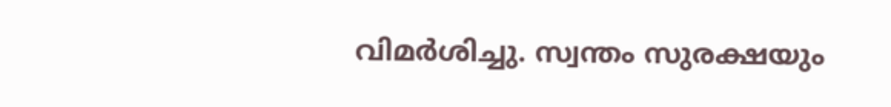വിമർശിച്ചു. സ്വന്തം സുരക്ഷയും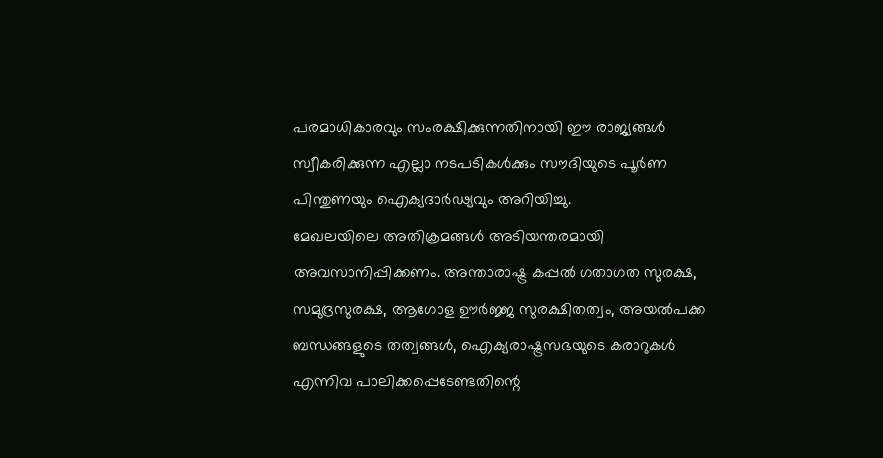പരമാധികാരവും സംരക്ഷിക്കുന്നതിനായി ഈ രാജ്യങ്ങൾ സ്വീകരിക്കുന്ന എല്ലാ നടപടികൾക്കും സൗദിയുടെ പൂർണ പിന്തുണയും ഐക്യദാർഢ്യവും അറിയിച്ചു.
മേഖലയിലെ അതിക്രമങ്ങൾ അടിയന്തരമായി അവസാനിപ്പിക്കണം. അന്താരാഷ്ട്ര കപ്പൽ ഗതാഗത സുരക്ഷ, സമുദ്രസുരക്ഷ, ആഗോള ഊർജ്ജ സുരക്ഷിതത്വം, അയൽപക്ക ബന്ധങ്ങളുടെ തത്വങ്ങൾ, ഐക്യരാഷ്ട്രസഭയുടെ കരാറുകൾ എന്നിവ പാലിക്കപ്പെടേണ്ടതിന്റെ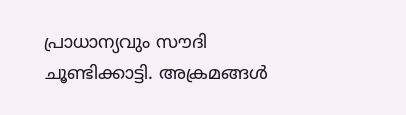പ്രാധാന്യവും സൗദി ചൂണ്ടിക്കാട്ടി. അക്രമങ്ങൾ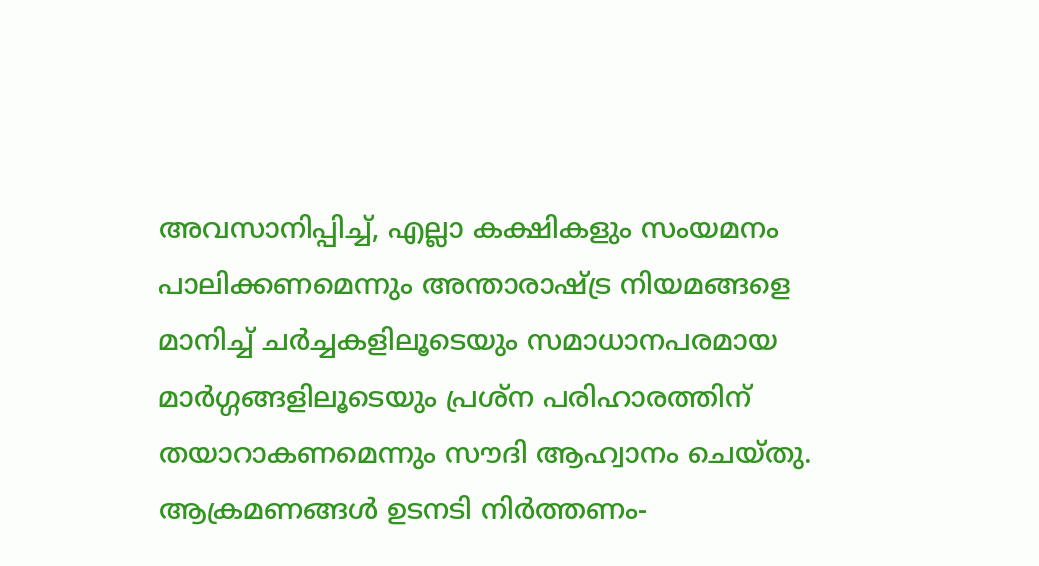അവസാനിപ്പിച്ച്, എല്ലാ കക്ഷികളും സംയമനം പാലിക്കണമെന്നും അന്താരാഷ്ട്ര നിയമങ്ങളെ മാനിച്ച് ചർച്ചകളിലൂടെയും സമാധാനപരമായ മാർഗ്ഗങ്ങളിലൂടെയും പ്രശ്ന പരിഹാരത്തിന് തയാറാകണമെന്നും സൗദി ആഹ്വാനം ചെയ്തു.
ആക്രമണങ്ങൾ ഉടനടി നിർത്തണം-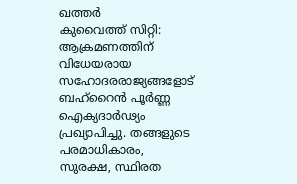ഖത്തർ
കുവൈത്ത് സിറ്റി: ആക്രമണത്തിന് വിധേയരായ സഹോദരരാജ്യങ്ങളോട് ബഹ്റൈൻ പൂർണ്ണ ഐക്യദാർഢ്യം പ്രഖ്യാപിച്ചു. തങ്ങളുടെ പരമാധികാരം, സുരക്ഷ, സ്ഥിരത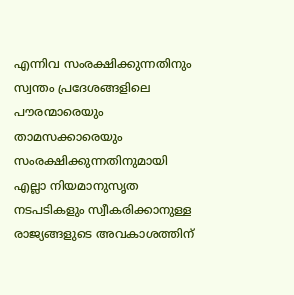എന്നിവ സംരക്ഷിക്കുന്നതിനും സ്വന്തം പ്രദേശങ്ങളിലെ പൗരന്മാരെയും താമസക്കാരെയും സംരക്ഷിക്കുന്നതിനുമായി എല്ലാ നിയമാനുസൃത നടപടികളും സ്വീകരിക്കാനുള്ള രാജ്യങ്ങളുടെ അവകാശത്തിന്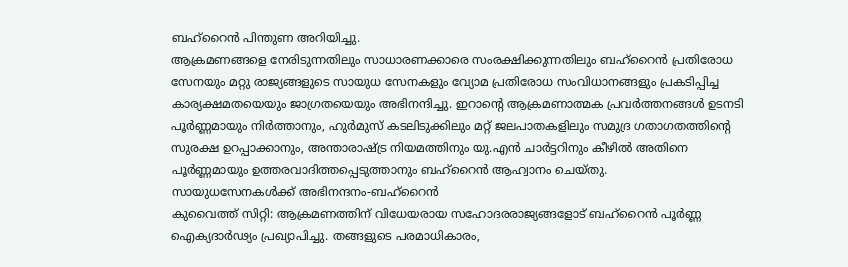ബഹ്റൈൻ പിന്തുണ അറിയിച്ചു.
ആക്രമണങ്ങളെ നേരിടുന്നതിലും സാധാരണക്കാരെ സംരക്ഷിക്കുന്നതിലും ബഹ്റൈൻ പ്രതിരോധ സേനയും മറ്റു രാജ്യങ്ങളുടെ സായുധ സേനകളും വ്യോമ പ്രതിരോധ സംവിധാനങ്ങളും പ്രകടിപ്പിച്ച കാര്യക്ഷമതയെയും ജാഗ്രതയെയും അഭിനന്ദിച്ചു. ഇറാന്റെ ആക്രമണാത്മക പ്രവർത്തനങ്ങൾ ഉടനടി പൂർണ്ണമായും നിർത്താനും, ഹുർമുസ് കടലിടുക്കിലും മറ്റ് ജലപാതകളിലും സമുദ്ര ഗതാഗതത്തിന്റെ സുരക്ഷ ഉറപ്പാക്കാനും, അന്താരാഷ്ട്ര നിയമത്തിനും യു.എൻ ചാർട്ടറിനും കീഴിൽ അതിനെ പൂർണ്ണമായും ഉത്തരവാദിത്തപ്പെടുത്താനും ബഹ്റൈൻ ആഹ്വാനം ചെയ്തു.
സായുധസേനകൾക്ക് അഭിനന്ദനം-ബഹ്റൈൻ
കുവൈത്ത് സിറ്റി: ആക്രമണത്തിന് വിധേയരായ സഹോദരരാജ്യങ്ങളോട് ബഹ്റൈൻ പൂർണ്ണ ഐക്യദാർഢ്യം പ്രഖ്യാപിച്ചു. തങ്ങളുടെ പരമാധികാരം,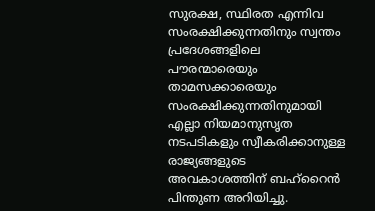സുരക്ഷ, സ്ഥിരത എന്നിവ സംരക്ഷിക്കുന്നതിനും സ്വന്തം പ്രദേശങ്ങളിലെ പൗരന്മാരെയും താമസക്കാരെയും സംരക്ഷിക്കുന്നതിനുമായി എല്ലാ നിയമാനുസൃത നടപടികളും സ്വീകരിക്കാനുള്ള രാജ്യങ്ങളുടെ അവകാശത്തിന് ബഹ്റൈൻ പിന്തുണ അറിയിച്ചു.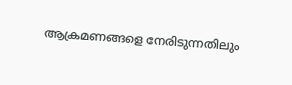ആക്രമണങ്ങളെ നേരിടുന്നതിലും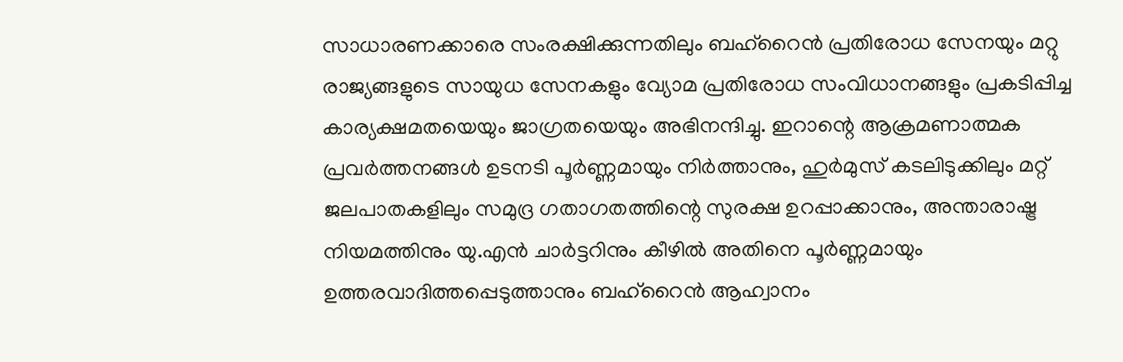സാധാരണക്കാരെ സംരക്ഷിക്കുന്നതിലും ബഹ്റൈൻ പ്രതിരോധ സേനയും മറ്റു രാജ്യങ്ങളുടെ സായുധ സേനകളും വ്യോമ പ്രതിരോധ സംവിധാനങ്ങളും പ്രകടിപ്പിച്ച കാര്യക്ഷമതയെയും ജാഗ്രതയെയും അഭിനന്ദിച്ചു. ഇറാന്റെ ആക്രമണാത്മക പ്രവർത്തനങ്ങൾ ഉടനടി പൂർണ്ണമായും നിർത്താനും, ഹുർമുസ് കടലിടുക്കിലും മറ്റ് ജലപാതകളിലും സമുദ്ര ഗതാഗതത്തിന്റെ സുരക്ഷ ഉറപ്പാക്കാനും, അന്താരാഷ്ട്ര നിയമത്തിനും യു.എൻ ചാർട്ടറിനും കീഴിൽ അതിനെ പൂർണ്ണമായും ഉത്തരവാദിത്തപ്പെടുത്താനും ബഹ്റൈൻ ആഹ്വാനം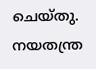ചെയ്തു.
നയതന്ത്ര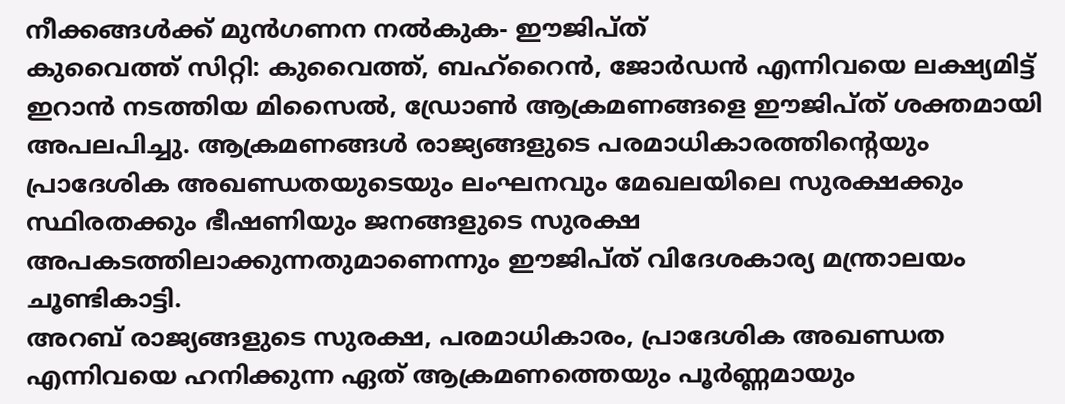നീക്കങ്ങൾക്ക് മുൻഗണന നൽകുക- ഈജിപ്ത്
കുവൈത്ത് സിറ്റി: കുവൈത്ത്, ബഹ്റൈൻ, ജോർഡൻ എന്നിവയെ ലക്ഷ്യമിട്ട് ഇറാൻ നടത്തിയ മിസൈൽ, ഡ്രോൺ ആക്രമണങ്ങളെ ഈജിപ്ത് ശക്തമായി അപലപിച്ചു. ആക്രമണങ്ങൾ രാജ്യങ്ങളുടെ പരമാധികാരത്തിന്റെയും പ്രാദേശിക അഖണ്ഡതയുടെയും ലംഘനവും മേഖലയിലെ സുരക്ഷക്കും സ്ഥിരതക്കും ഭീഷണിയും ജനങ്ങളുടെ സുരക്ഷ അപകടത്തിലാക്കുന്നതുമാണെന്നും ഈജിപ്ത് വിദേശകാര്യ മന്ത്രാലയം ചൂണ്ടികാട്ടി.
അറബ് രാജ്യങ്ങളുടെ സുരക്ഷ, പരമാധികാരം, പ്രാദേശിക അഖണ്ഡത എന്നിവയെ ഹനിക്കുന്ന ഏത് ആക്രമണത്തെയും പൂർണ്ണമായും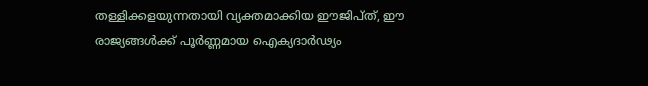തള്ളിക്കളയുന്നതായി വ്യക്തമാക്കിയ ഈജിപ്ത്, ഈ രാജ്യങ്ങൾക്ക് പൂർണ്ണമായ ഐക്യദാർഢ്യം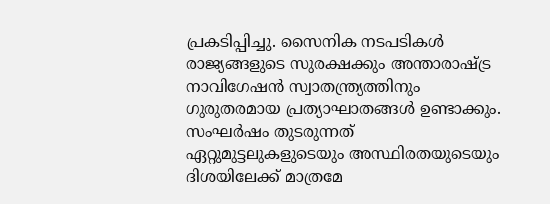പ്രകടിപ്പിച്ചു. സൈനിക നടപടികൾ രാജ്യങ്ങളുടെ സുരക്ഷക്കും അന്താരാഷ്ട്ര നാവിഗേഷൻ സ്വാതന്ത്ര്യത്തിനും ഗുരുതരമായ പ്രത്യാഘാതങ്ങൾ ഉണ്ടാക്കും.
സംഘർഷം തുടരുന്നത് ഏറ്റുമുട്ടലുകളുടെയും അസ്ഥിരതയുടെയും ദിശയിലേക്ക് മാത്രമേ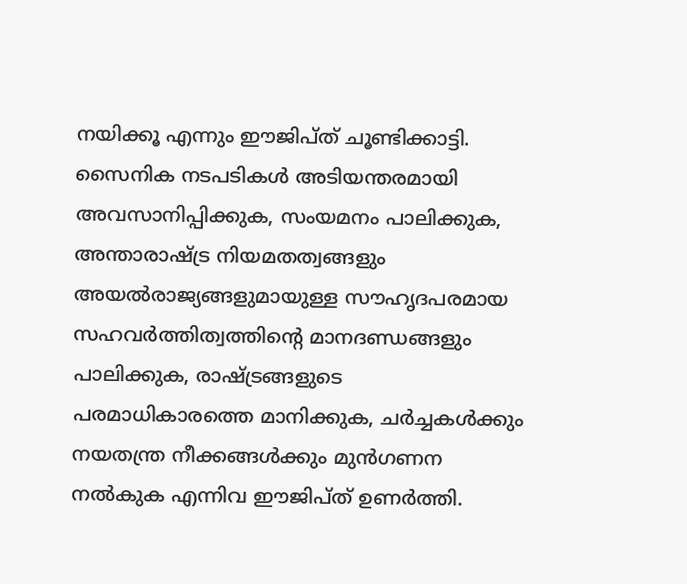നയിക്കൂ എന്നും ഈജിപ്ത് ചൂണ്ടിക്കാട്ടി. സൈനിക നടപടികൾ അടിയന്തരമായി അവസാനിപ്പിക്കുക, സംയമനം പാലിക്കുക, അന്താരാഷ്ട്ര നിയമതത്വങ്ങളും അയൽരാജ്യങ്ങളുമായുള്ള സൗഹൃദപരമായ സഹവർത്തിത്വത്തിൻ്റെ മാനദണ്ഡങ്ങളും പാലിക്കുക, രാഷ്ട്രങ്ങളുടെ പരമാധികാരത്തെ മാനിക്കുക, ചർച്ചകൾക്കും നയതന്ത്ര നീക്കങ്ങൾക്കും മുൻഗണന നൽകുക എന്നിവ ഈജിപ്ത് ഉണർത്തി.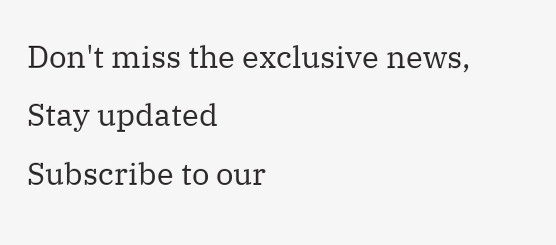Don't miss the exclusive news, Stay updated
Subscribe to our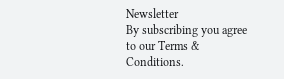Newsletter
By subscribing you agree to our Terms & Conditions.